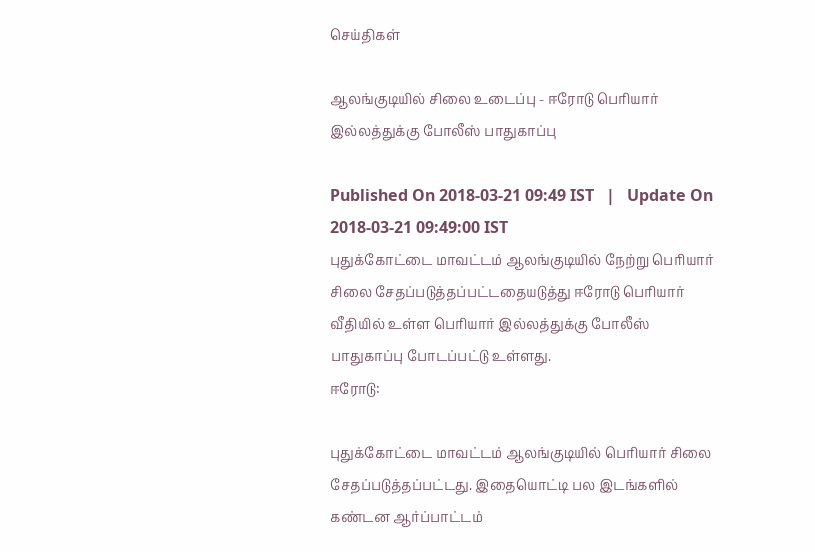செய்திகள்

ஆலங்குடியில் சிலை உடைப்பு - ஈரோடு பெரியார் இல்லத்துக்கு போலீஸ் பாதுகாப்பு

Published On 2018-03-21 09:49 IST   |   Update On 2018-03-21 09:49:00 IST
புதுக்கோட்டை மாவட்டம் ஆலங்குடியில் நேற்று பெரியார் சிலை சேதப்படுத்தப்பட்டதையடுத்து ஈரோடு பெரியார் வீதியில் உள்ள பெரியார் இல்லத்துக்கு போலீஸ் பாதுகாப்பு போடப்பட்டு உள்ளது.
ஈரோடு:

புதுக்கோட்டை மாவட்டம் ஆலங்குடியில் பெரியார் சிலை சேதப்படுத்தப்பட்டது. இதையொட்டி பல இடங்களில் கண்டன ஆர்ப்பாட்டம்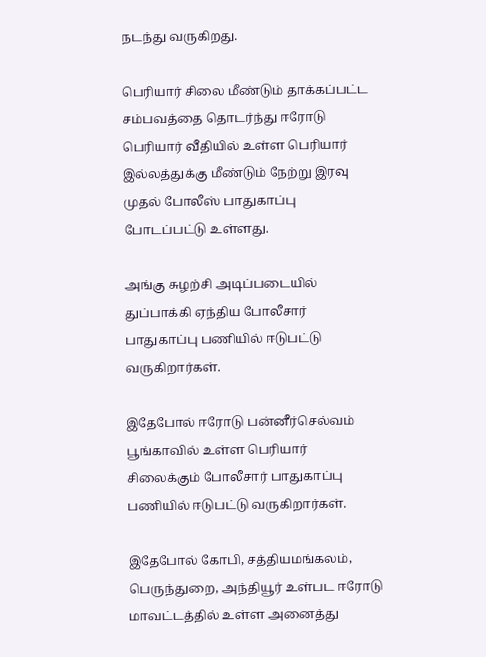நடந்து வருகிறது.

பெரியார் சிலை மீண்டும் தாக்கப்பட்ட சம்பவத்தை தொடர்ந்து ஈரோடு பெரியார் வீதியில் உள்ள பெரியார் இல்லத்துக்கு மீண்டும் நேற்று இரவு முதல் போலீஸ் பாதுகாப்பு போடப்பட்டு உள்ளது.

அங்கு சுழற்சி அடிப்படையில் துப்பாக்கி ஏந்திய போலீசார் பாதுகாப்பு பணியில் ஈடுபட்டு வருகிறார்கள்.

இதேபோல் ஈரோடு பன்னீர்செல்வம் பூங்காவில் உள்ள பெரியார் சிலைக்கும் போலீசார் பாதுகாப்பு பணியில் ஈடுபட்டு வருகிறார்கள்.

இதேபோல் கோபி, சத்தியமங்கலம், பெருந்துறை, அந்தியூர் உள்பட ஈரோடு மாவட்டத்தில் உள்ள அனைத்து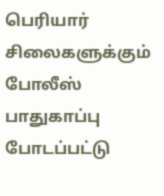பெரியார் சிலைகளுக்கும் போலீஸ் பாதுகாப்பு போடப்பட்டு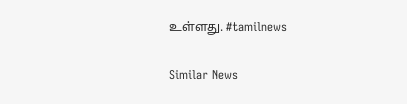உள்ளது. #tamilnews

Similar News